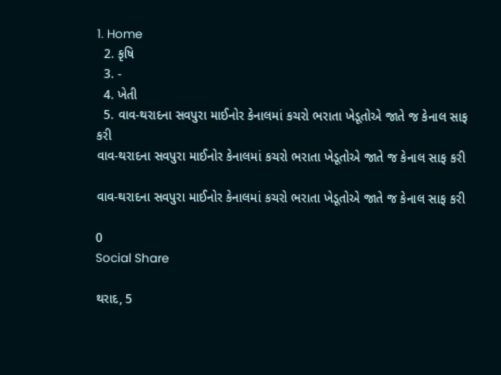1. Home
  2. કૃષિ
  3. -
  4. ખેતી
  5. વાવ-થરાદના સવપુરા માઈનોર કેનાલમાં કચરો ભરાતા ખેડૂતોએ જાતે જ કેનાલ સાફ કરી
વાવ-થરાદના સવપુરા માઈનોર કેનાલમાં કચરો ભરાતા ખેડૂતોએ જાતે જ કેનાલ સાફ કરી

વાવ-થરાદના સવપુરા માઈનોર કેનાલમાં કચરો ભરાતા ખેડૂતોએ જાતે જ કેનાલ સાફ કરી

0
Social Share

થરાદ, 5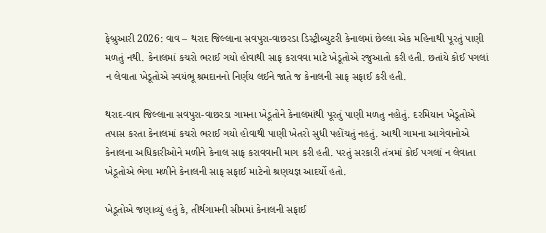ફેબ્રુઆરી 2026: વાવ – થરાદ જિલ્લાના સવપુરા-વાછરડા ડિસ્ટ્રીબ્યુટરી કેનાલમાં છેલ્લા એક મહિનાથી પૂરતું પાણી મળતું નથી. કેનાલમાં કચરો ભરાઈ ગયો હોવાથી સાફ કરાવવા માટે ખેડૂતોએ રજુઆતો કરી હતી. છતાંયે કોઈ પગલાં ન લેવાતા ખેડૂતોએ સ્વયંભૂ શ્રમદાનનો નિર્ણય લઈને જાતે જ કેનાલની સાફ સફાઈ કરી હતી.

થરાદ-વાવ જિલ્લાના સવપુરા-વાછરડા ગામના ખેડૂતોને કેનાલમાંથી પૂરતું પાણી મળતુ નહોતું. દરમિયાન ખેડૂતોએ તપાસ કરતા કેનાલમાં કચરો ભરાઈ ગયો હોવાથી પાણી ખેતરો સુધી પહોંચતું નહતું. આથી ગામના આગેવાનોએ કેનાલના અધિકારીઓને મળીને કેનાલ સાફ કરાવવાની માગ કરી હતી. પરતું સરકારી તંત્રમાં કોઈ પગલાં ન લેવાતા ખેડૂતોએ ભેગા મળીને કેનાલની સાફ સફાઈ માટેનો શ્રણયજ્ઞ આદર્યો હતો.

ખેડૂતોએ જણાવ્યું હતું કે, તીર્થગામની સીમમાં કેનાલની સફાઈ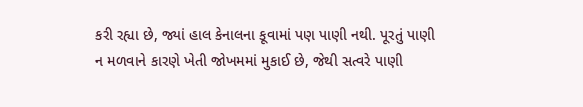કરી રહ્યા છે, જ્યાં હાલ કેનાલના કૂવામાં પણ પાણી નથી. પૂરતું પાણી ન મળવાને કારણે ખેતી જોખમમાં મુકાઈ છે, જેથી સત્વરે પાણી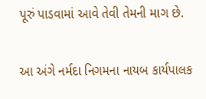પૂરું પાડવામાં આવે તેવી તેમની માગ છે.

આ અંગે નર્મદા નિગમના નાયબ કાર્યપાલક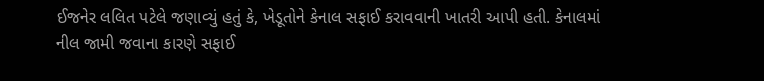ઈજનેર લલિત પટેલે જણાવ્યું હતું કે, ખેડૂતોને કેનાલ સફાઈ કરાવવાની ખાતરી આપી હતી. કેનાલમાં નીલ જામી જવાના કારણે સફાઈ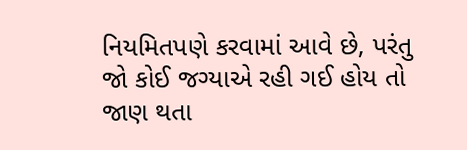નિયમિતપણે કરવામાં આવે છે, પરંતુ જો કોઈ જગ્યાએ રહી ગઈ હોય તો જાણ થતા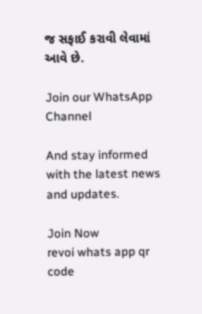જ સફાઈ કરાવી લેવામાં આવે છે.

Join our WhatsApp Channel

And stay informed with the latest news and updates.

Join Now
revoi whats app qr code